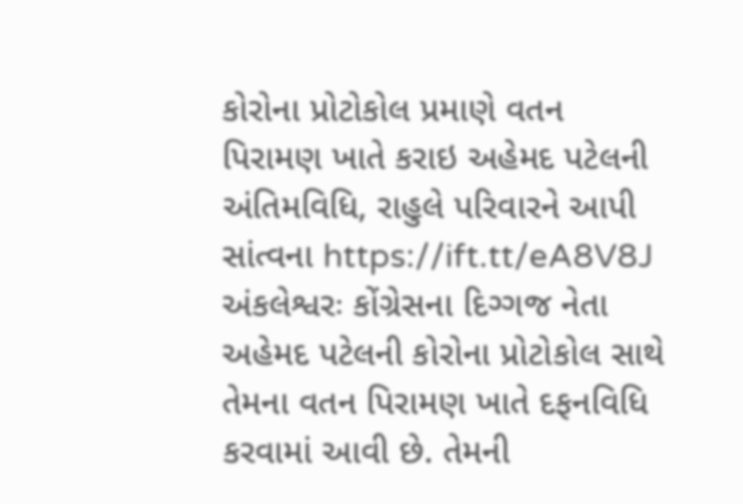કોરોના પ્રોટોકોલ પ્રમાણે વતન પિરામણ ખાતે કરાઇ અહેમદ પટેલની અંતિમવિધિ, રાહુલે પરિવારને આપી સાંત્વના https://ift.tt/eA8V8J અંકલેશ્વરઃ કોંગ્રેસના દિગ્ગજ નેતા અહેમદ પટેલની કોરોના પ્રોટોકોલ સાથે તેમના વતન પિરામણ ખાતે દફનવિધિ કરવામાં આવી છે. તેમની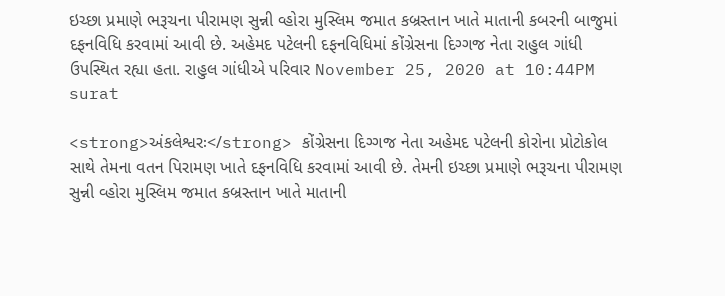ઇચ્છા પ્રમાણે ભરૂચના પીરામણ સુન્ની વ્હોરા મુસ્લિમ જમાત કબ્રસ્તાન ખાતે માતાની કબરની બાજુમાં દફનવિધિ કરવામાં આવી છે. અહેમદ પટેલની દફનવિધિમાં કોંગ્રેસના દિગ્ગજ નેતા રાહુલ ગાંધી ઉપસ્થિત રહ્યા હતા. રાહુલ ગાંધીએ પરિવાર November 25, 2020 at 10:44PM surat

<strong>અંકલેશ્વરઃ</strong> કોંગ્રેસના દિગ્ગજ નેતા અહેમદ પટેલની કોરોના પ્રોટોકોલ સાથે તેમના વતન પિરામણ ખાતે દફનવિધિ કરવામાં આવી છે. તેમની ઇચ્છા પ્રમાણે ભરૂચના પીરામણ સુન્ની વ્હોરા મુસ્લિમ જમાત કબ્રસ્તાન ખાતે માતાની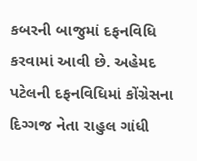કબરની બાજુમાં દફનવિધિ કરવામાં આવી છે. અહેમદ પટેલની દફનવિધિમાં કોંગ્રેસના દિગ્ગજ નેતા રાહુલ ગાંધી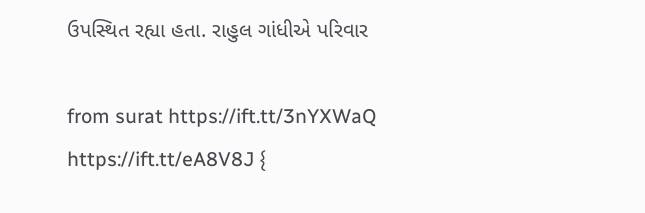ઉપસ્થિત રહ્યા હતા. રાહુલ ગાંધીએ પરિવાર

from surat https://ift.tt/3nYXWaQ
https://ift.tt/eA8V8J {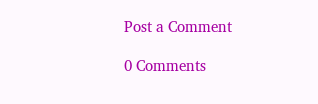Post a Comment

0 Comments